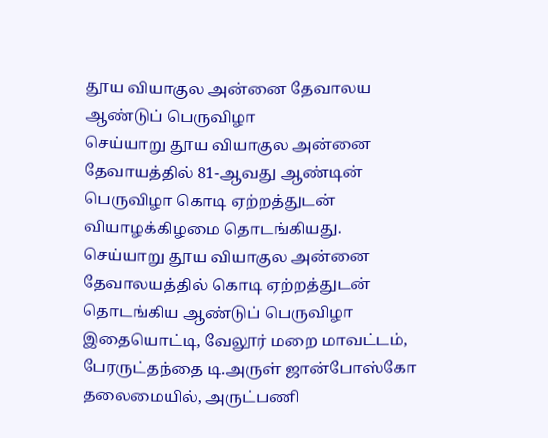தூய வியாகுல அன்னை தேவாலய ஆண்டுப் பெருவிழா
செய்யாறு தூய வியாகுல அன்னை தேவாயத்தில் 81-ஆவது ஆண்டின் பெருவிழா கொடி ஏற்றத்துடன் வியாழக்கிழமை தொடங்கியது.
செய்யாறு தூய வியாகுல அன்னை தேவாலயத்தில் கொடி ஏற்றத்துடன் தொடங்கிய ஆண்டுப் பெருவிழா
இதையொட்டி, வேலூர் மறை மாவட்டம், பேரருட்தந்தை டி.அருள் ஜான்போஸ்கோ தலைமையில், அருட்பணி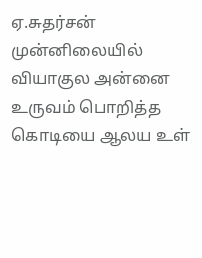ஏ.சுதர்சன் முன்னிலையில் வியாகுல அன்னை உருவம் பொறித்த கொடியை ஆலய உள்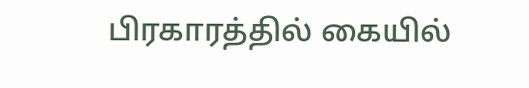பிரகாரத்தில் கையில்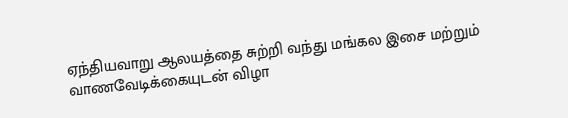ஏந்தியவாறு ஆலயத்தை சுற்றி வந்து மங்கல இசை மற்றும் வாணவேடிக்கையுடன் விழா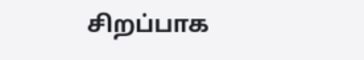சிறப்பாக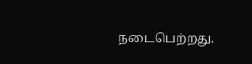நடைபெற்றது.